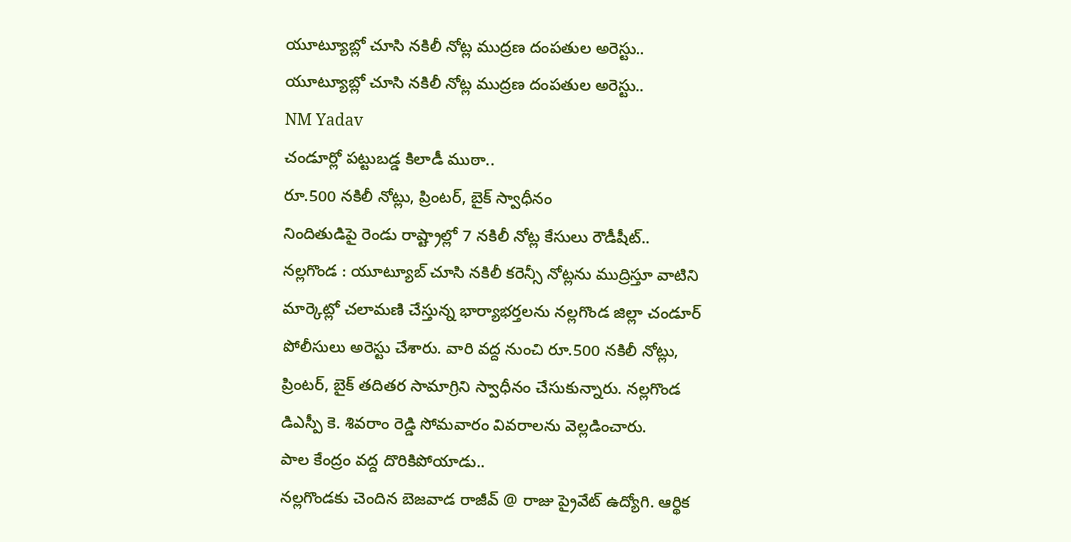యూట్యూబ్లో చూసి నకిలీ నోట్ల ముద్రణ దంపతుల అరెస్టు..
యూట్యూబ్లో చూసి నకిలీ నోట్ల ముద్రణ దంపతుల అరెస్టు..
NM Yadav
చండూర్లో పట్టుబడ్డ కిలాడీ ముఠా..
రూ.500 నకిలీ నోట్లు, ప్రింటర్, బైక్ స్వాధీనం
నిందితుడిపై రెండు రాష్ట్రాల్లో 7 నకిలీ నోట్ల కేసులు రౌడీషీట్..
నల్లగొండ : యూట్యూబ్ చూసి నకిలీ కరెన్సీ నోట్లను ముద్రిస్తూ వాటిని మార్కెట్లో చలామణి చేస్తున్న భార్యాభర్తలను నల్లగొండ జిల్లా చండూర్ పోలీసులు అరెస్టు చేశారు. వారి వద్ద నుంచి రూ.500 నకిలీ నోట్లు, ప్రింటర్, బైక్ తదితర సామాగ్రిని స్వాధీనం చేసుకున్నారు. నల్లగొండ డిఎస్పీ కె. శివరాం రెడ్డి సోమవారం వివరాలను వెల్లడించారు.
పాల కేంద్రం వద్ద దొరికిపోయాడు..
నల్లగొండకు చెందిన బెజవాడ రాజీవ్ @ రాజు ప్రైవేట్ ఉద్యోగి. ఆర్థిక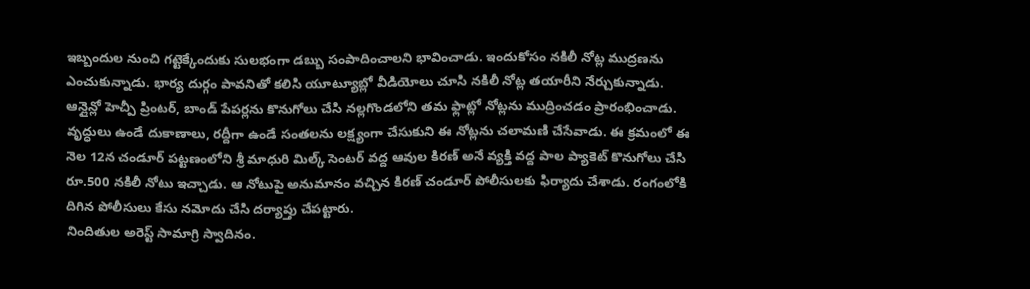ఇబ్బందుల నుంచి గట్టెక్కేందుకు సులభంగా డబ్బు సంపాదించాలని భావించాడు. ఇందుకోసం నకిలీ నోట్ల ముద్రణను ఎంచుకున్నాడు. భార్య దుర్గం పావనితో కలిసి యూట్యూబ్లో వీడియోలు చూసి నకిలీ నోట్ల తయారీని నేర్చుకున్నాడు. ఆన్లైన్లో హెచ్పీ ప్రింటర్, బాండ్ పేపర్లను కొనుగోలు చేసి నల్లగొండలోని తమ ఫ్లాట్లో నోట్లను ముద్రించడం ప్రారంభించాడు. వృద్ధులు ఉండే దుకాణాలు, రద్దీగా ఉండే సంతలను లక్ష్యంగా చేసుకుని ఈ నోట్లను చలామణి చేసేవాడు. ఈ క్రమంలో ఈ నెల 12న చండూర్ పట్టణంలోని శ్రీ మాధురి మిల్క్ సెంటర్ వద్ద ఆవుల కిరణ్ అనే వ్యక్తి వద్ద పాల ప్యాకెట్ కొనుగోలు చేసి రూ.500 నకిలీ నోటు ఇచ్చాడు. ఆ నోటుపై అనుమానం వచ్చిన కిరణ్ చండూర్ పోలీసులకు ఫిర్యాదు చేశాడు. రంగంలోకి దిగిన పోలీసులు కేసు నమోదు చేసి దర్యాప్తు చేపట్టారు.
నిందితుల అరెస్ట్ సామాగ్రి స్వాదినం.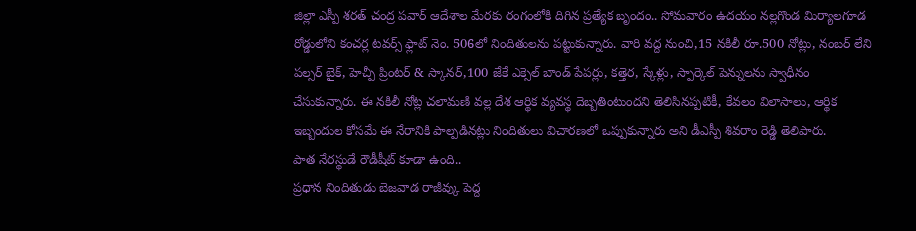జిల్లా ఎస్పీ శరత్ చంద్ర పవార్ ఆదేశాల మేరకు రంగంలోకి దిగిన ప్రత్యేక బృందం.. సోమవారం ఉదయం నల్లగొండ మిర్యాలగూడ రోడ్డులోని కంచర్ల టవర్స్ ఫ్లాట్ నెం. 506లో నిందితులను పట్టుకున్నారు. వారి వద్ద నుంచి,15 నకిలీ రూ.500 నోట్లు, నంబర్ లేని పల్సర్ బైక్, హెచ్పీ ప్రింటర్ & స్కానర్,100 జేకే ఎక్సెల్ బాండ్ పేపర్లు, కత్తెర, స్కేళ్లు, స్పార్కెల్ పెన్నులను స్వాధీనం చేసుకున్నారు. ఈ నకిలీ నోట్ల చలామణి వల్ల దేశ ఆర్థిక వ్యవస్థ దెబ్బతింటుందని తెలిసినప్పటికీ, కేవలం విలాసాలు, ఆర్థిక ఇబ్బందుల కోసమే ఈ నేరానికి పాల్పడినట్లు నిందితులు విచారణలో ఒప్పుకున్నారు అని డీఎస్పీ శివరాం రెడ్డి తెలిపారు.
పాత నేరస్థుడే రౌడీషీట్ కూడా ఉంది..
ప్రధాన నిందితుడు బెజవాడ రాజీవ్కు పెద్ద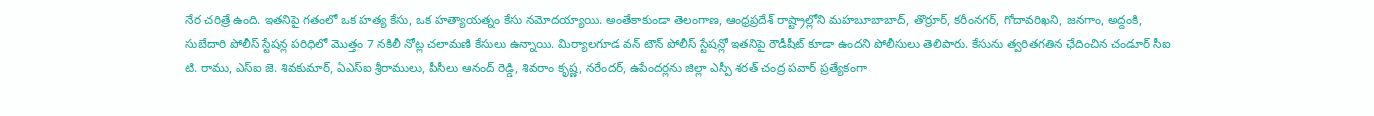నేర చరిత్రే ఉంది. ఇతనిపై గతంలో ఒక హత్య కేసు, ఒక హత్యాయత్నం కేసు నమోదయ్యాయి. అంతేకాకుండా తెలంగాణ, ఆంధ్రప్రదేశ్ రాష్ట్రాల్లోని మహబూబాబాద్, తొర్రూర్, కరీంనగర్, గోదావరిఖని, జనగాం, అద్దంకి, సుబేదారి పోలీస్ స్టేషన్ల పరిధిలో మొత్తం 7 నకిలీ నోట్ల చలామణి కేసులు ఉన్నాయి. మిర్యాలగూడ వన్ టౌన్ పోలీస్ స్టేషన్లో ఇతనిపై రౌడీషీట్ కూడా ఉందని పోలీసులు తెలిపారు. కేసును త్వరితగతిన ఛేదించిన చండూర్ సీఐ టి. రాము, ఎస్ఐ జె. శివకుమార్, ఏఎస్ఐ శ్రీరాములు, పీసీలు ఆనంద్ రెడ్డి, శివరాం కృష్ణ, నరేందర్, ఉపేందర్లను జిల్లా ఎస్పీ శరత్ చంద్ర పవార్ ప్రత్యేకంగా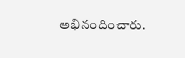అభినందించారు.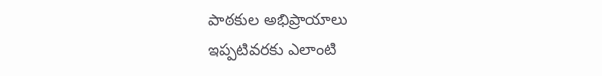పాఠకుల అభిప్రాయాలు
ఇప్పటివరకు ఎలాంటి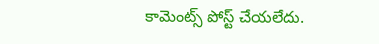కామెంట్స్ పోస్ట్ చేయలేదు.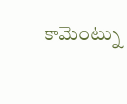కామెంట్ను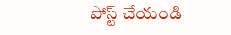పోస్ట్ చేయండి